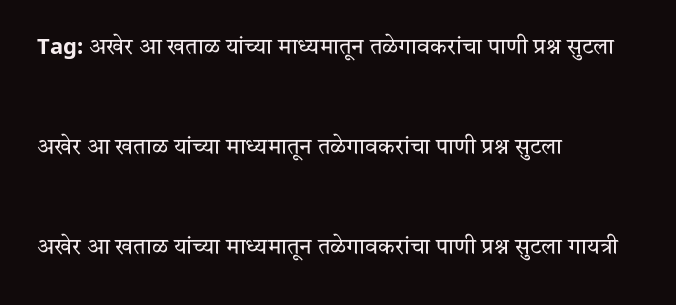Tag: अखेर आ खताळ यांच्या माध्यमातून तळेगावकरांचा पाणी प्रश्न सुटला

अखेर आ खताळ यांच्या माध्यमातून तळेगावकरांचा पाणी प्रश्न सुटला

अखेर आ खताळ यांच्या माध्यमातून तळेगावकरांचा पाणी प्रश्न सुटला गायत्री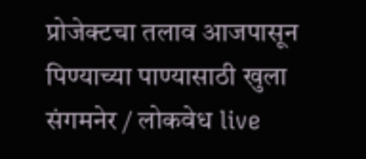प्रोजेक्टचा तलाव आजपासून पिण्याच्या पाण्यासाठी खुला संगमनेर / लोकवेध live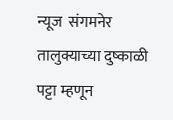न्यूज  संगमनेर तालुक्याच्या दुष्काळी पट्टा म्हणून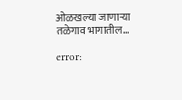ओळखल्या जाणाऱ्या तळेगाव भागातील…

error: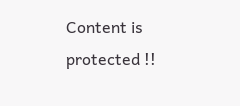Content is protected !!